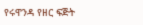የሩዋንዳ የዘር ፍጅት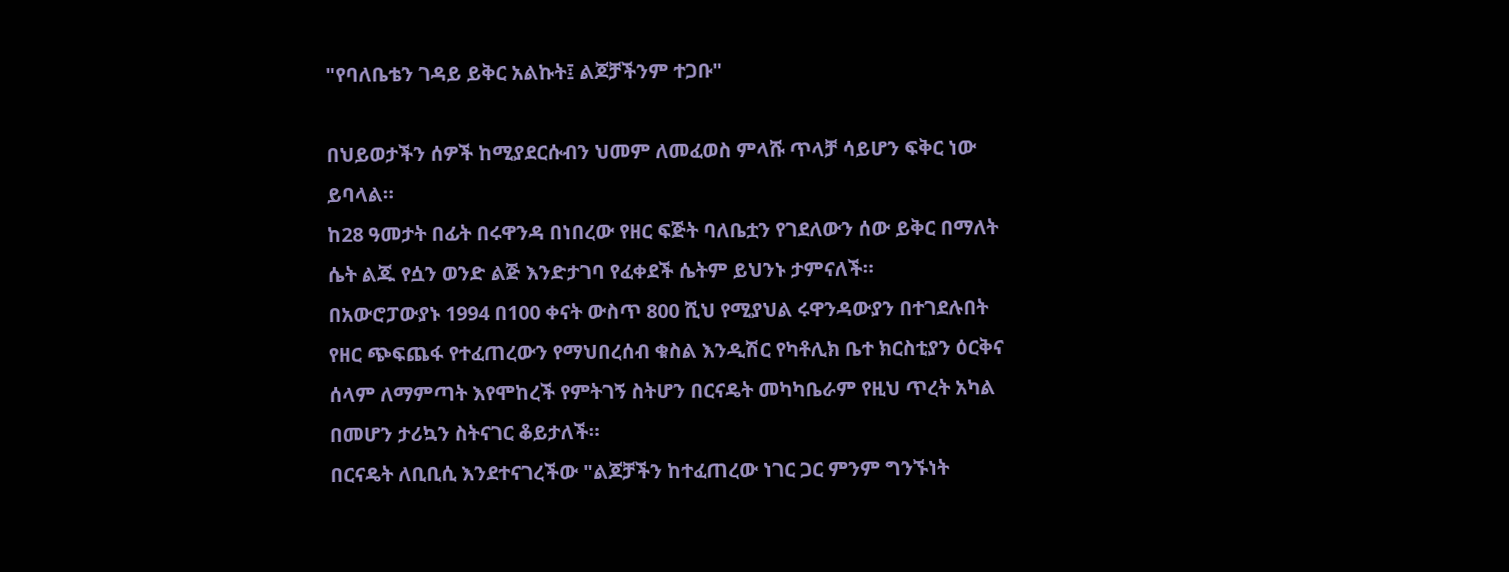"የባለቤቴን ገዳይ ይቅር አልኩት፤ ልጆቻችንም ተጋቡ"

በህይወታችን ሰዎች ከሚያደርሱብን ህመም ለመፈወስ ምላሹ ጥላቻ ሳይሆን ፍቅር ነው ይባላል።
ከ28 ዓመታት በፊት በሩዋንዳ በነበረው የዘር ፍጅት ባለቤቷን የገደለውን ሰው ይቅር በማለት ሴት ልጁ የሷን ወንድ ልጅ እንድታገባ የፈቀደች ሴትም ይህንኑ ታምናለች።
በአውሮፓውያኑ 1994 በ100 ቀናት ውስጥ 800 ሺህ የሚያህል ሩዋንዳውያን በተገደሉበት የዘር ጭፍጨፋ የተፈጠረውን የማህበረሰብ ቁስል እንዲሽር የካቶሊክ ቤተ ክርስቲያን ዕርቅና ሰላም ለማምጣት እየሞከረች የምትገኝ ስትሆን በርናዴት መካካቤራም የዚህ ጥረት አካል በመሆን ታሪኳን ስትናገር ቆይታለች።
በርናዴት ለቢቢሲ እንደተናገረችው "ልጆቻችን ከተፈጠረው ነገር ጋር ምንም ግንኙነት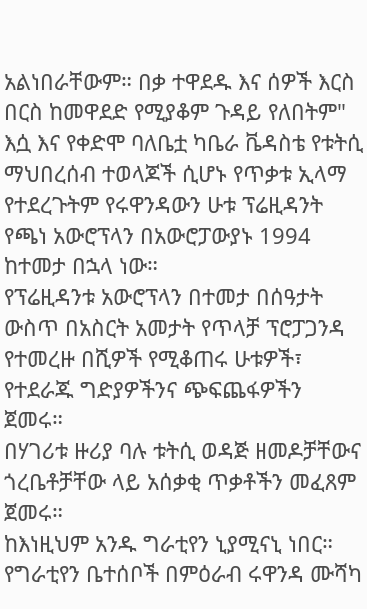አልነበራቸውም። በቃ ተዋደዱ እና ሰዎች እርስ በርስ ከመዋደድ የሚያቆም ጉዳይ የለበትም"
እሷ እና የቀድሞ ባለቤቷ ካቤራ ቬዳስቴ የቱትሲ ማህበረሰብ ተወላጆች ሲሆኑ የጥቃቱ ኢላማ የተደረጉትም የሩዋንዳውን ሁቱ ፕሬዚዳንት የጫነ አውሮፕላን በአውሮፓውያኑ 1994 ከተመታ በኋላ ነው።
የፕሬዚዳንቱ አውሮፕላን በተመታ በሰዓታት ውስጥ በአስርት አመታት የጥላቻ ፕሮፓጋንዳ የተመረዙ በሺዎች የሚቆጠሩ ሁቱዎች፣ የተደራጁ ግድያዎችንና ጭፍጨፋዎችን ጀመሩ።
በሃገሪቱ ዙሪያ ባሉ ቱትሲ ወዳጅ ዘመዶቻቸውና ጎረቤቶቻቸው ላይ አሰቃቂ ጥቃቶችን መፈጸም ጀመሩ።
ከእነዚህም አንዱ ግራቲየን ኒያሚናኒ ነበር። የግራቲየን ቤተሰቦች በምዕራብ ሩዋንዳ ሙሻካ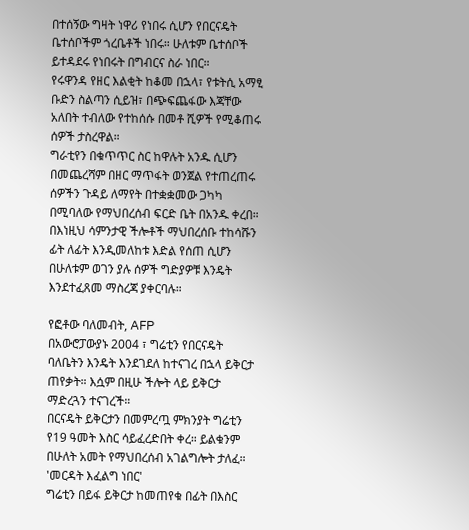በተሰኝው ግዛት ነዋሪ የነበሩ ሲሆን የበርናዴት ቤተሰቦችም ጎረቤቶች ነበሩ። ሁለቱም ቤተሰቦች ይተዳደሩ የነበሩት በግብርና ስራ ነበር።
የሩዋንዳ የዘር እልቂት ከቆመ በኋላ፣ የቱትሲ አማፂ ቡድን ስልጣን ሲይዝ፣ በጭፍጨፋው እጃቸው አለበት ተብለው የተከሰሱ በመቶ ሺዎች የሚቆጠሩ ሰዎች ታስረዋል።
ግራቲየን በቁጥጥር ስር ከዋሉት አንዱ ሲሆን በመጨረሻም በዘር ማጥፋት ወንጀል የተጠረጠሩ ሰዎችን ጉዳይ ለማየት በተቋቋመው ጋካካ በሚባለው የማህበረሰብ ፍርድ ቤት በአንዱ ቀረበ።
በእነዚህ ሳምንታዊ ችሎቶች ማህበረሰቡ ተከሳሹን ፊት ለፊት እንዲመለከቱ እድል የሰጠ ሲሆን በሁለቱም ወገን ያሉ ሰዎች ግድያዎቹ እንዴት እንደተፈጸመ ማስረጃ ያቀርባሉ።

የፎቶው ባለመብት, AFP
በአውሮፓውያኑ 2004 ፣ ግሬቲን የበርናዴት ባለቤትን እንዴት እንደገደለ ከተናገረ በኋላ ይቅርታ ጠየቃት። እሷም በዚሁ ችሎት ላይ ይቅርታ ማድረጓን ተናገረች።
በርናዴት ይቅርታን በመምረጧ ምክንያት ግሬቲን የ19 ዓመት እስር ሳይፈረድበት ቀረ። ይልቁንም በሁለት አመት የማህበረሰብ አገልግሎት ታለፈ።
'መርዳት እፈልግ ነበር'
ግሬቲን በይፋ ይቅርታ ከመጠየቁ በፊት በእስር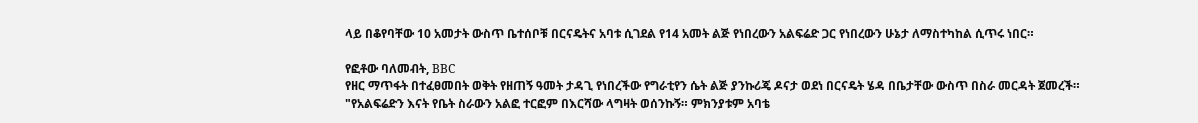ላይ በቆየባቸው 10 አመታት ውስጥ ቤተሰቦቹ በርናዴትና አባቱ ሲገደል የ14 አመት ልጅ የነበረውን አልፍሬድ ጋር የነበረውን ሁኔታ ለማስተካከል ሲጥሩ ነበር።

የፎቶው ባለመብት, BBC
የዘር ማጥፋት በተፈፀመበት ወቅት የዘጠኝ ዓመት ታዳጊ የነበረችው የግራቲየን ሴት ልጅ ያንኩሪጄ ዶናታ ወደነ በርናዴት ሄዳ በቤታቸው ውስጥ በስራ መርዳት ጀመረች።
"የአልፍሬድን እናት የቤት ስራውን አልፎ ተርፎም በእርሻው ላግዛት ወሰንኩኝ። ምክንያቱም አባቴ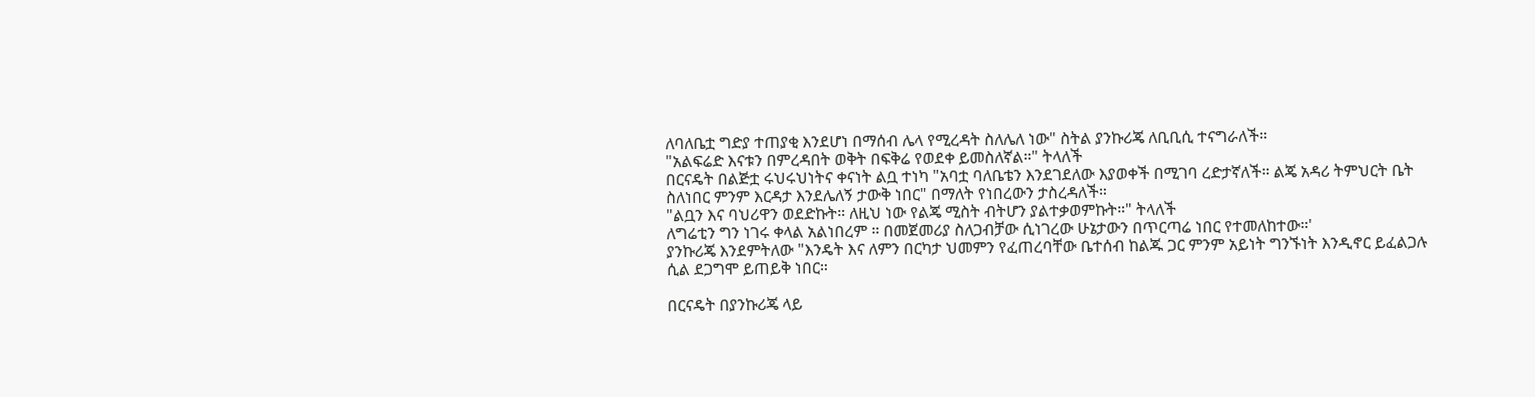ለባለቤቷ ግድያ ተጠያቂ እንደሆነ በማሰብ ሌላ የሚረዳት ስለሌለ ነው" ስትል ያንኩሪጄ ለቢቢሲ ተናግራለች።
"አልፍሬድ እናቱን በምረዳበት ወቅት በፍቅሬ የወደቀ ይመስለኛል።" ትላለች
በርናዴት በልጅቷ ሩህሩህነትና ቀናነት ልቧ ተነካ "አባቷ ባለቤቴን እንደገደለው እያወቀች በሚገባ ረድታኛለች። ልጄ አዳሪ ትምህርት ቤት ስለነበር ምንም እርዳታ እንደሌለኝ ታውቅ ነበር" በማለት የነበረውን ታስረዳለች።
"ልቧን እና ባህሪዋን ወደድኩት። ለዚህ ነው የልጄ ሚስት ብትሆን ያልተቃወምኩት።" ትላለች
ለግሬቲን ግን ነገሩ ቀላል አልነበረም ። በመጀመሪያ ስለጋብቻው ሲነገረው ሁኔታውን በጥርጣሬ ነበር የተመለከተው።'
ያንኩሪጄ እንደምትለው "እንዴት እና ለምን በርካታ ህመምን የፈጠረባቸው ቤተሰብ ከልጁ ጋር ምንም አይነት ግንኙነት እንዲኖር ይፈልጋሉ ሲል ደጋግሞ ይጠይቅ ነበር።

በርናዴት በያንኩሪጄ ላይ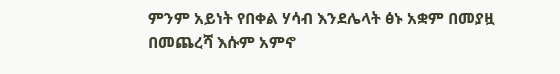ምንም አይነት የበቀል ሃሳብ እንደሌላት ፅኑ አቋም በመያዟ በመጨረሻ እሱም አምኖ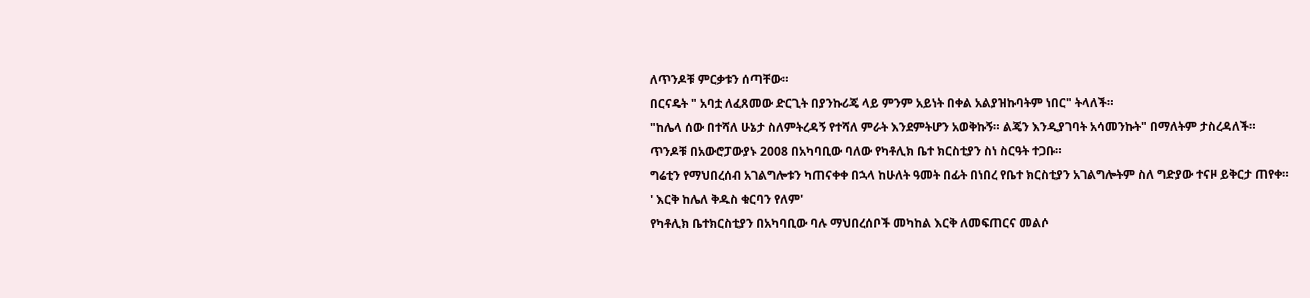ለጥንዶቹ ምርቃቱን ሰጣቸው።
በርናዴት " አባቷ ለፈጸመው ድርጊት በያንኩሪጄ ላይ ምንም አይነት በቀል አልያዝኩባትም ነበር" ትላለች።
"ከሌላ ሰው በተሻለ ሁኔታ ስለምትረዳኝ የተሻለ ምራት እንደምትሆን አወቅኩኝ። ልጄን እንዲያገባት አሳመንኩት" በማለትም ታስረዳለች።
ጥንዶቹ በአውሮፓውያኑ 2008 በአካባቢው ባለው የካቶሊክ ቤተ ክርስቲያን ስነ ስርዓት ተጋቡ።
ግሬቲን የማህበረሰብ አገልግሎቱን ካጠናቀቀ በኋላ ከሁለት ዓመት በፊት በነበረ የቤተ ክርስቲያን አገልግሎትም ስለ ግድያው ተናዞ ይቅርታ ጠየቀ።
' እርቅ ከሌለ ቅዱስ ቁርባን የለም'
የካቶሊክ ቤተክርስቲያን በአካባቢው ባሉ ማህበረሰቦች መካከል እርቅ ለመፍጠርና መልሶ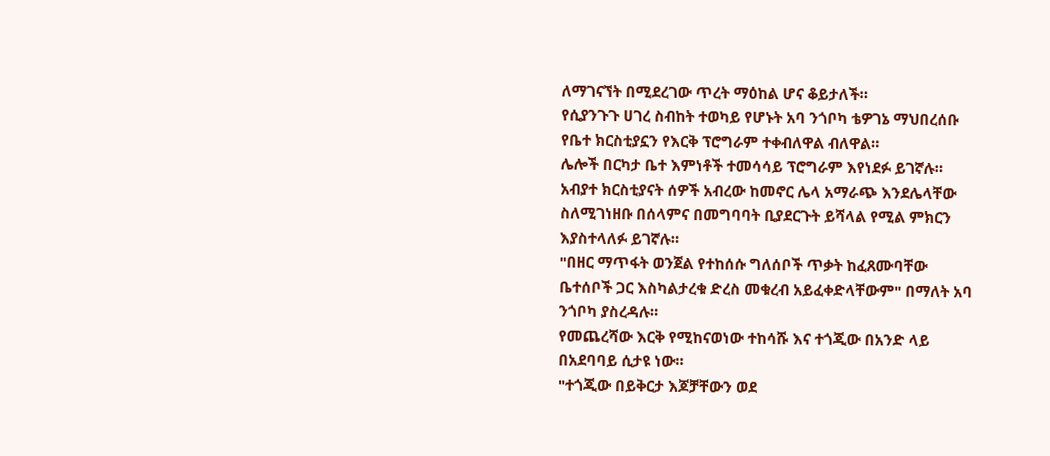ለማገናኘት በሚደረገው ጥረት ማዕከል ሆና ቆይታለች።
የሲያንጉጉ ሀገረ ስብከት ተወካይ የሆኑት አባ ንጎቦካ ቴዎገኔ ማህበረሰቡ የቤተ ክርስቲያኗን የእርቅ ፕሮግራም ተቀብለዋል ብለዋል።
ሌሎች በርካታ ቤተ እምነቶች ተመሳሳይ ፕሮግራም እየነደፉ ይገኛሉ።
አብያተ ክርስቲያናት ሰዎች አብረው ከመኖር ሌላ አማራጭ እንደሌላቸው ስለሚገነዘቡ በሰላምና በመግባባት ቢያደርጉት ይሻላል የሚል ምክርን እያስተላለፉ ይገኛሉ።
"በዘር ማጥፋት ወንጀል የተከሰሱ ግለሰቦች ጥቃት ከፈጸሙባቸው ቤተሰቦች ጋር እስካልታረቁ ድረስ መቁረብ አይፈቀድላቸውም" በማለት አባ ንጎቦካ ያስረዳሉ።
የመጨረሻው እርቅ የሚከናወነው ተከሳሹ እና ተጎጂው በአንድ ላይ በአደባባይ ሲታዩ ነው።
"ተጎጂው በይቅርታ እጆቻቸውን ወደ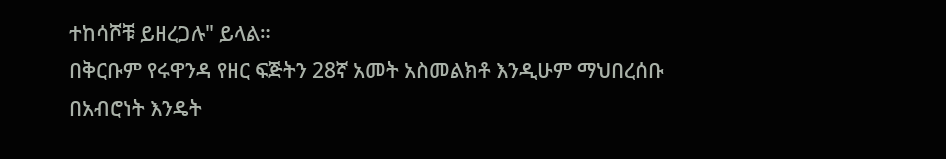ተከሳሾቹ ይዘረጋሉ" ይላል።
በቅርቡም የሩዋንዳ የዘር ፍጅትን 28ኛ አመት አስመልክቶ እንዲሁም ማህበረሰቡ በአብሮነት እንዴት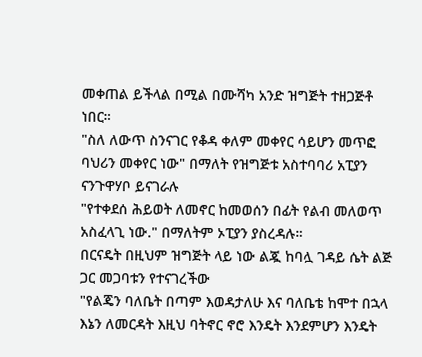መቀጠል ይችላል በሚል በሙሻካ አንድ ዝግጅት ተዘጋጅቶ ነበር።
"ስለ ለውጥ ስንናገር የቆዳ ቀለም መቀየር ሳይሆን መጥፎ ባህሪን መቀየር ነው" በማለት የዝግጅቱ አስተባባሪ አፒያን ናንጉዋሃቦ ይናገራሉ
"የተቀደሰ ሕይወት ለመኖር ከመወሰን በፊት የልብ መለወጥ አስፈላጊ ነው." በማለትም ኦፒያን ያስረዳሉ።
በርናዴት በዚህም ዝግጅት ላይ ነው ልጇ ከባሏ ገዳይ ሴት ልጅ ጋር መጋባቱን የተናገረችው
"የልጄን ባለቤት በጣም እወዳታለሁ እና ባለቤቴ ከሞተ በኋላ እኔን ለመርዳት እዚህ ባትኖር ኖሮ እንዴት እንደምሆን እንዴት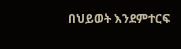በህይወት እንደምተርፍ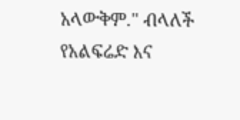አላውቅም." ብላለች
የአልፍሬድ እና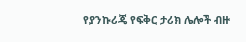የያንኩሪጄ የፍቅር ታሪክ ሌሎች ብዙ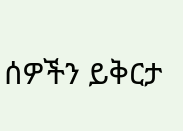ሰዎችን ይቅርታ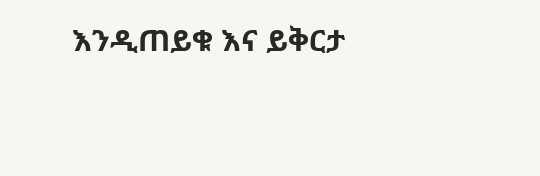እንዲጠይቁ እና ይቅርታ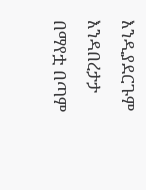እንዲያደርጉም እንዳበረታታ በማየቷ በጣም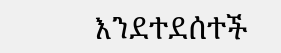እንደተደሰተች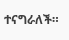ተናግራለች።